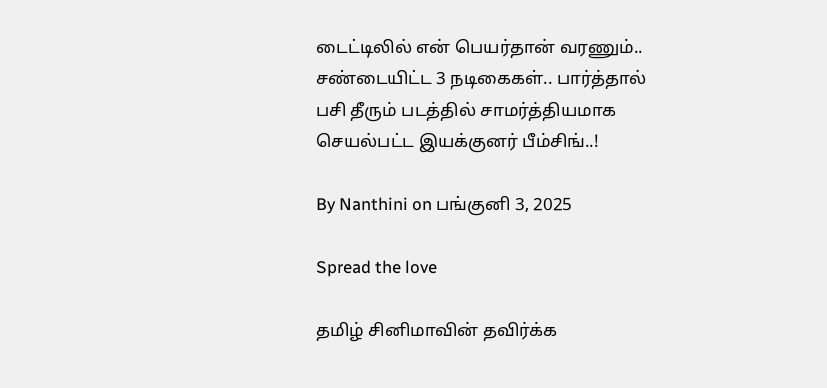டைட்டிலில் என் பெயர்தான் வரணும்.. சண்டையிட்ட 3 நடிகைகள்.. பார்த்தால் பசி தீரும் படத்தில் சாமர்த்தியமாக செயல்பட்ட இயக்குனர் பீம்சிங்..!

By Nanthini on பங்குனி 3, 2025

Spread the love

தமிழ் சினிமாவின் தவிர்க்க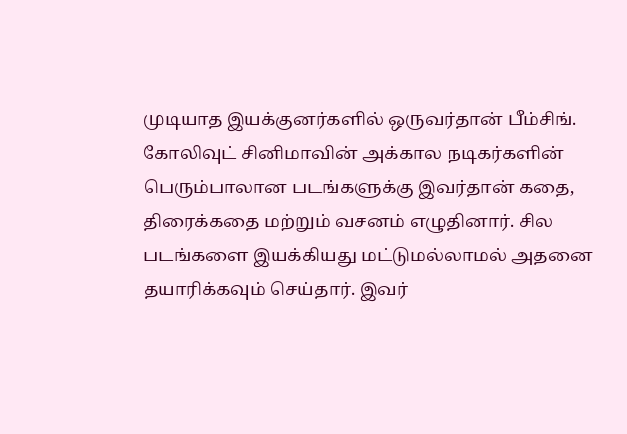முடியாத இயக்குனர்களில் ஒருவர்தான் பீம்சிங். கோலிவுட் சினிமாவின் அக்கால நடிகர்களின் பெரும்பாலான படங்களுக்கு இவர்தான் கதை, திரைக்கதை மற்றும் வசனம் எழுதினார். சில படங்களை இயக்கியது மட்டுமல்லாமல் அதனை தயாரிக்கவும் செய்தார். இவர்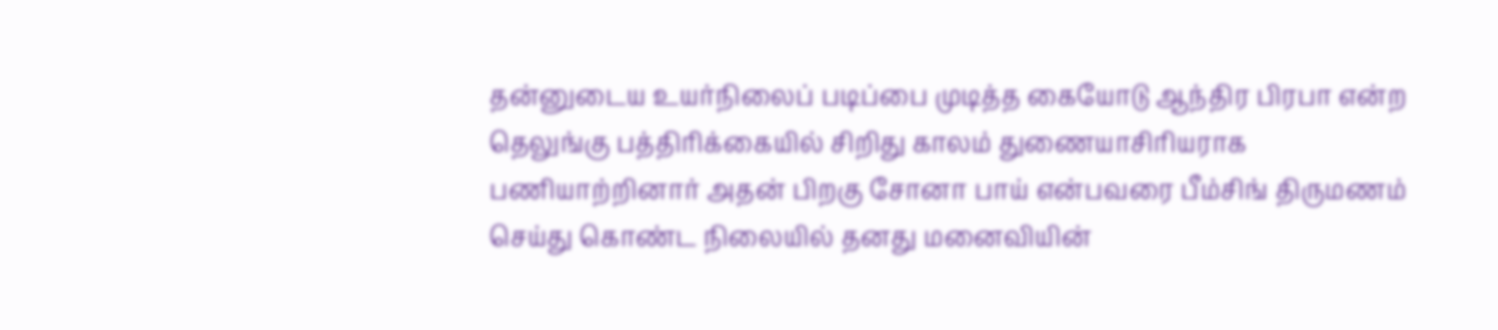தன்னுடைய உயர்நிலைப் படிப்பை முடித்த கையோடு ஆந்திர பிரபா என்ற தெலுங்கு பத்திரிக்கையில் சிறிது காலம் துணையாசிரியராக பணியாற்றினார் அதன் பிறகு சோனா பாய் என்பவரை பீம்சிங் திருமணம் செய்து கொண்ட நிலையில் தனது மனைவியின்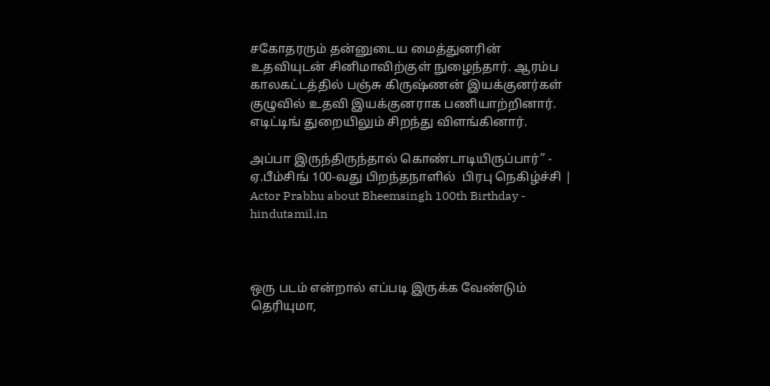சகோதரரும் தன்னுடைய மைத்துனரின் உதவியுடன் சினிமாவிற்குள் நுழைந்தார். ஆரம்ப காலகட்டத்தில் பஞ்சு கிருஷ்ணன் இயக்குனர்கள் குழுவில் உதவி இயக்குனராக பணியாற்றினார். எடிட்டிங் துறையிலும் சிறந்து விளங்கினார்.

அப்பா இருந்திருந்தால் கொண்டாடியிருப்பார்” - ஏ.பீம்சிங் 100-வது பிறந்தநாளில்  பிரபு நெகிழ்ச்சி | Actor Prabhu about Bheemsingh 100th Birthday -  hindutamil.in



ஒரு படம் என்றால் எப்படி இருக்க வேண்டும் தெரியுமா,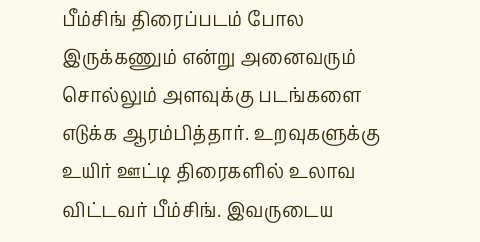பீம்சிங் திரைப்படம் போல இருக்கணும் என்று அனைவரும் சொல்லும் அளவுக்கு படங்களை எடுக்க ஆரம்பித்தார். உறவுகளுக்கு உயிர் ஊட்டி திரைகளில் உலாவ விட்டவர் பீம்சிங். இவருடைய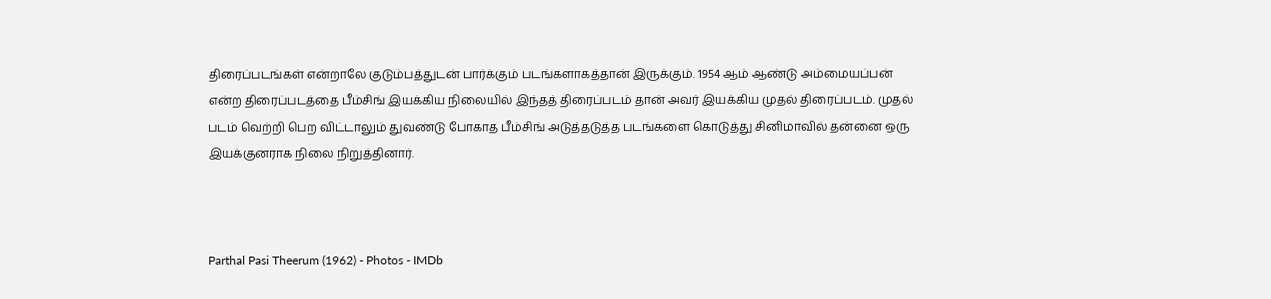திரைப்படங்கள் என்றாலே குடும்பத்துடன் பார்க்கும் படங்களாகத்தான் இருக்கும். 1954 ஆம் ஆண்டு அம்மையப்பன் என்ற திரைப்படத்தை பீம்சிங் இயக்கிய நிலையில் இந்தத் திரைப்படம் தான் அவர் இயக்கிய முதல் திரைப்படம். முதல் படம் வெற்றி பெற விட்டாலும் துவண்டு போகாத பீம்சிங் அடுத்தடுத்த படங்களை கொடுத்து சினிமாவில் தன்னை ஒரு இயக்குனராக நிலை நிறுத்தினார்.



Parthal Pasi Theerum (1962) - Photos - IMDb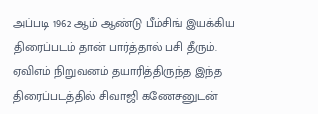அப்படி 1962 ஆம் ஆண்டு பீம்சிங் இயக்கிய திரைப்படம் தான் பார்த்தால் பசி தீரும். ஏவிஎம் நிறுவனம் தயாரித்திருந்த இந்த திரைப்படத்தில் சிவாஜி கணேசனுடன்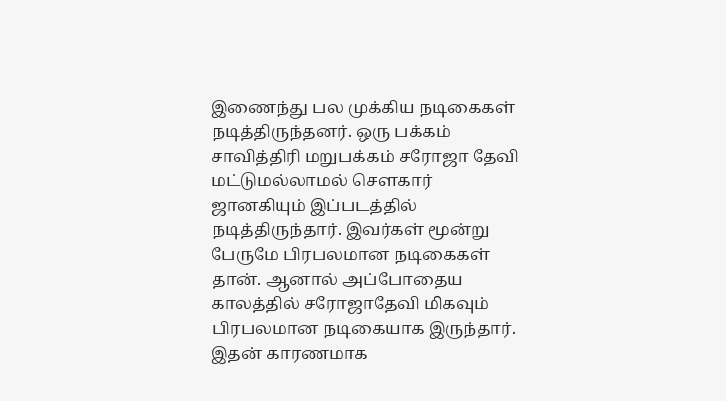இணைந்து பல முக்கிய நடிகைகள் நடித்திருந்தனர். ஒரு பக்கம் சாவித்திரி மறுபக்கம் சரோஜா தேவி மட்டுமல்லாமல் சௌகார் ஜானகியும் இப்படத்தில் நடித்திருந்தார். இவர்கள் மூன்று பேருமே பிரபலமான நடிகைகள் தான். ஆனால் அப்போதைய காலத்தில் சரோஜாதேவி மிகவும் பிரபலமான நடிகையாக இருந்தார். இதன் காரணமாக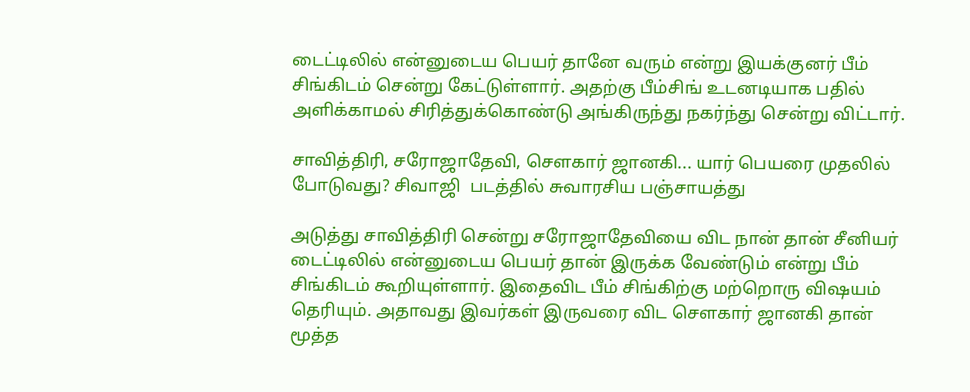டைட்டிலில் என்னுடைய பெயர் தானே வரும் என்று இயக்குனர் பீம் சிங்கிடம் சென்று கேட்டுள்ளார். அதற்கு பீம்சிங் உடனடியாக பதில் அளிக்காமல் சிரித்துக்கொண்டு அங்கிருந்து நகர்ந்து சென்று விட்டார்.

சாவித்திரி, சரோஜாதேவி, சௌகார் ஜானகி... யார் பெயரை முதலில் போடுவது? சிவாஜி  படத்தில் சுவாரசிய பஞ்சாயத்து

அடுத்து சாவித்திரி சென்று சரோஜாதேவியை விட நான் தான் சீனியர் டைட்டிலில் என்னுடைய பெயர் தான் இருக்க வேண்டும் என்று பீம் சிங்கிடம் கூறியுள்ளார். இதைவிட பீம் சிங்கிற்கு மற்றொரு விஷயம் தெரியும். அதாவது இவர்கள் இருவரை விட சௌகார் ஜானகி தான் மூத்த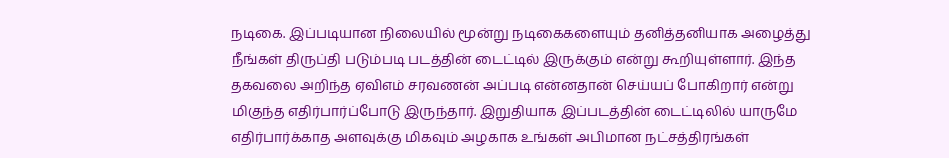நடிகை. இப்படியான நிலையில் மூன்று நடிகைகளையும் தனித்தனியாக அழைத்து நீங்கள் திருப்தி படும்படி படத்தின் டைட்டில் இருக்கும் என்று கூறியுள்ளார். இந்த தகவலை அறிந்த ஏவிஎம் சரவணன் அப்படி என்னதான் செய்யப் போகிறார் என்று மிகுந்த எதிர்பார்ப்போடு இருந்தார். இறுதியாக இப்படத்தின் டைட்டிலில் யாருமே எதிர்பார்க்காத அளவுக்கு மிகவும் அழகாக உங்கள் அபிமான நட்சத்திரங்கள்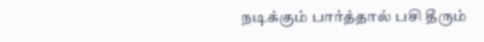நடிக்கும் பார்த்தால் பசி தீரும்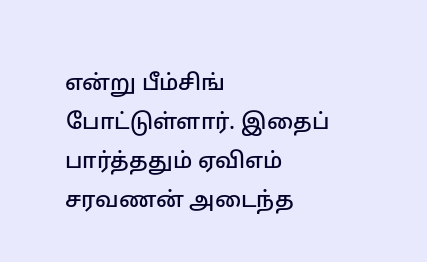என்று பீம்சிங் போட்டுள்ளார். இதைப் பார்த்ததும் ஏவிஎம் சரவணன் அடைந்த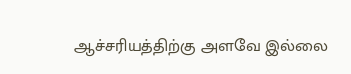ஆச்சரியத்திற்கு அளவே இல்லை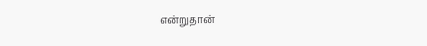என்றுதான்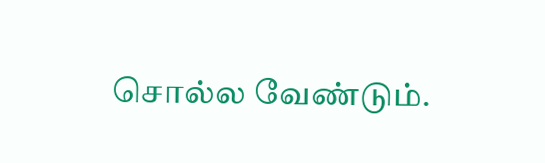சொல்ல வேண்டும்.